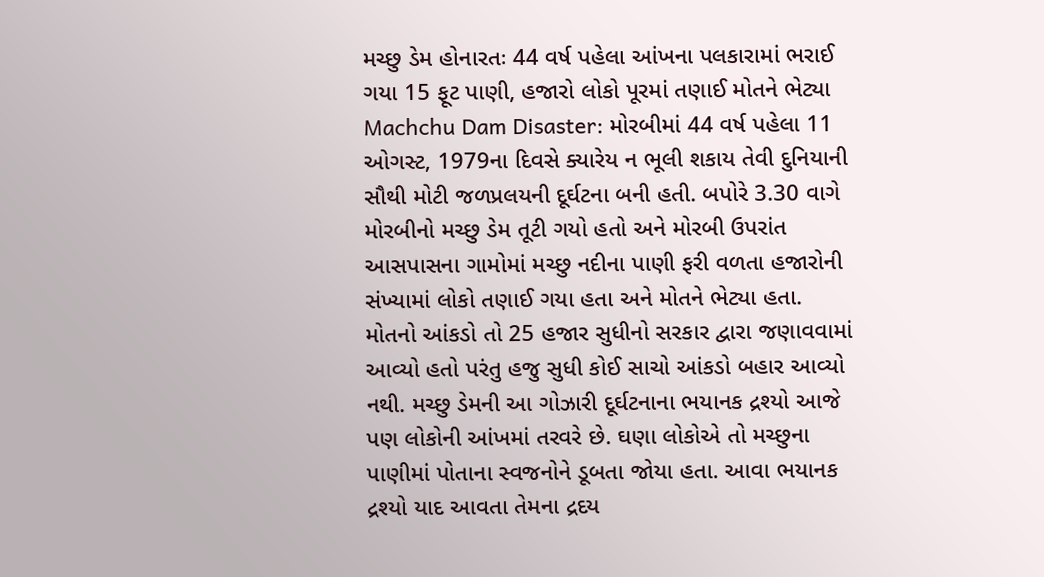મચ્છુ ડેમ હોનારતઃ 44 વર્ષ પહેલા આંખના પલકારામાં ભરાઈ ગયા 15 ફૂટ પાણી, હજારો લોકો પૂરમાં તણાઈ મોતને ભેટ્યા
Machchu Dam Disaster: મોરબીમાં 44 વર્ષ પહેલા 11 ઓગસ્ટ, 1979ના દિવસે ક્યારેય ન ભૂલી શકાય તેવી દુનિયાની સૌથી મોટી જળપ્રલયની દૂર્ઘટના બની હતી. બપોરે 3.30 વાગે મોરબીનો મચ્છુ ડેમ તૂટી ગયો હતો અને મોરબી ઉપરાંત આસપાસના ગામોમાં મચ્છુ નદીના પાણી ફરી વળતા હજારોની સંખ્યામાં લોકો તણાઈ ગયા હતા અને મોતને ભેટ્યા હતા.
મોતનો આંકડો તો 25 હજાર સુધીનો સરકાર દ્વારા જણાવવામાં આવ્યો હતો પરંતુ હજુ સુધી કોઈ સાચો આંકડો બહાર આવ્યો નથી. મચ્છુ ડેમની આ ગોઝારી દૂર્ઘટનાના ભયાનક દ્રશ્યો આજે પણ લોકોની આંખમાં તરવરે છે. ઘણા લોકોએ તો મચ્છુના પાણીમાં પોતાના સ્વજનોને ડૂબતા જોયા હતા. આવા ભયાનક દ્રશ્યો યાદ આવતા તેમના દ્રદય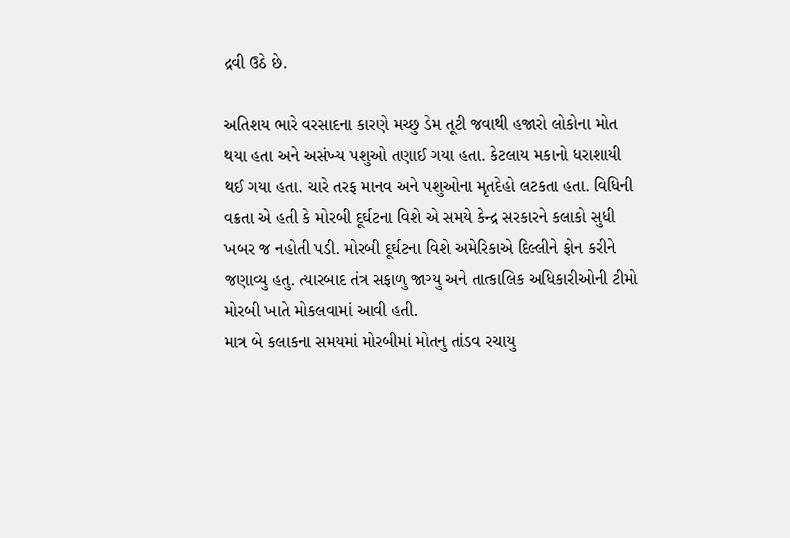દ્રવી ઉઠે છે.

અતિશય ભારે વરસાદના કારણે મચ્છુ ડેમ તૂટી જવાથી હજારો લોકોના મોત થયા હતા અને અસંખ્ય પશુઓ તણાઈ ગયા હતા. કેટલાય મકાનો ધરાશાયી થઈ ગયા હતા. ચારે તરફ માનવ અને પશુઓના મૃતદેહો લટકતા હતા. વિધિની વક્રતા એ હતી કે મોરબી દૂર્ઘટના વિશે એ સમયે કેન્દ્ર સરકારને કલાકો સુધી ખબર જ નહોતી પડી. મોરબી દૂર્ઘટના વિશે અમેરિકાએ દિલ્લીને ફોન કરીને જણાવ્યુ હતુ. ત્યારબાદ તંત્ર સફાળુ જાગ્યુ અને તાત્કાલિક અધિકારીઓની ટીમો મોરબી ખાતે મોકલવામાં આવી હતી.
માત્ર બે કલાકના સમયમાં મોરબીમાં મોતનુ તાંડવ રચાયુ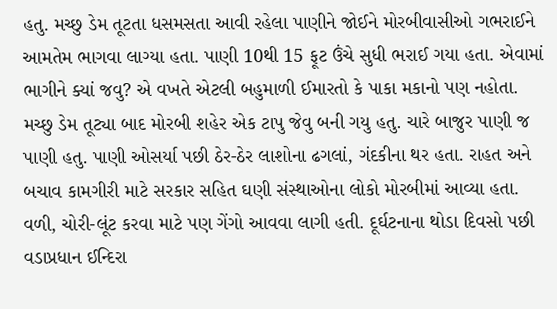હતુ. મચ્છુ ડેમ તૂટતા ધસમસતા આવી રહેલા પાણીને જોઈને મોરબીવાસીઓ ગભરાઈને આમતેમ ભાગવા લાગ્યા હતા. પાણી 10થી 15 ફૂટ ઉંચે સુધી ભરાઈ ગયા હતા. એવામાં ભાગીને ક્યાં જવુ? એ વખતે એટલી બહુમાળી ઈમારતો કે પાકા મકાનો પણ નહોતા.
મચ્છુ ડેમ તૂટ્યા બાદ મોરબી શહેર એક ટાપુ જેવુ બની ગયુ હતુ. ચારે બાજુર પાણી જ પાણી હતુ. પાણી ઓસર્યા પછી ઠેર-ઠેર લાશોના ઢગલાં, ગંદકીના થર હતા. રાહત અને બચાવ કામગીરી માટે સરકાર સહિત ઘણી સંસ્થાઓના લોકો મોરબીમાં આવ્યા હતા. વળી, ચોરી-લૂંટ કરવા માટે પણ ગેંગો આવવા લાગી હતી. દૂર્ઘટનાના થોડા દિવસો પછી વડાપ્રધાન ઈન્દિરા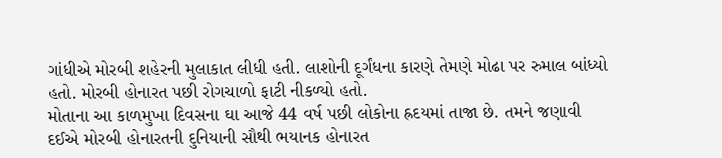ગાંધીએ મોરબી શહેરની મુલાકાત લીધી હતી. લાશોની દૂર્ગંધના કારણે તેમણે મોઢા પર રુમાલ બાંધ્યો હતો. મોરબી હોનારત પછી રોગચાળો ફાટી નીકળ્યો હતો.
મોતાના આ કાળમુખા દિવસના ઘા આજે 44 વર્ષ પછી લોકોના હ્રદયમાં તાજા છે. તમને જણાવી દઈએ મોરબી હોનારતની દુનિયાની સૌથી ભયાનક હોનારત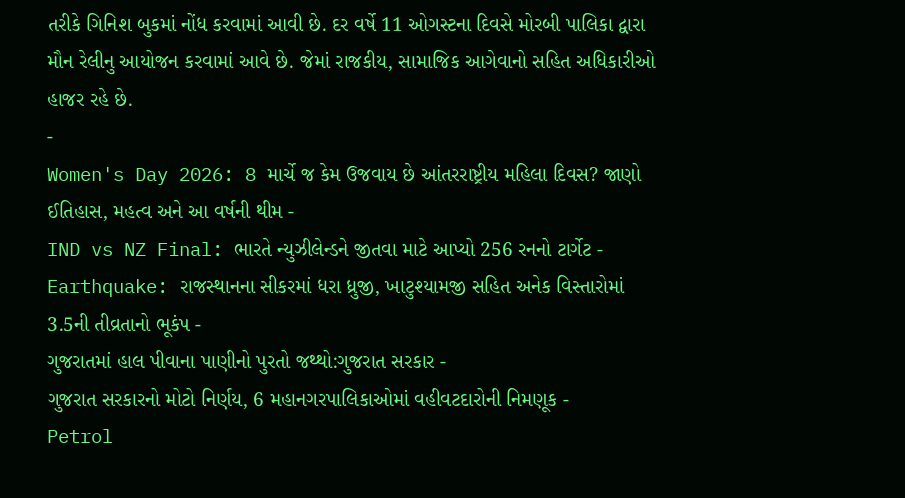તરીકે ગિનિશ બુકમાં નોંધ કરવામાં આવી છે. દર વર્ષે 11 ઓગસ્ટના દિવસે મોરબી પાલિકા દ્વારા મૌન રેલીનુ આયોજન કરવામાં આવે છે. જેમાં રાજકીય, સામાજિક આગેવાનો સહિત અધિકારીઓ હાજર રહે છે.
-
Women's Day 2026: 8 માર્ચે જ કેમ ઉજવાય છે આંતરરાષ્ટ્રીય મહિલા દિવસ? જાણો ઈતિહાસ, મહત્વ અને આ વર્ષની થીમ -
IND vs NZ Final: ભારતે ન્યુઝીલેન્ડને જીતવા માટે આપ્યો 256 રનનો ટાર્ગેટ -
Earthquake: રાજસ્થાનના સીકરમાં ધરા ધ્રુજી, ખાટુશ્યામજી સહિત અનેક વિસ્તારોમાં 3.5ની તીવ્રતાનો ભૂકંપ -
ગુજરાતમાં હાલ પીવાના પાણીનો પુરતો જથ્થો:ગુજરાત સરકાર -
ગુજરાત સરકારનો મોટો નિર્ણય, 6 મહાનગરપાલિકાઓમાં વહીવટદારોની નિમણૂક -
Petrol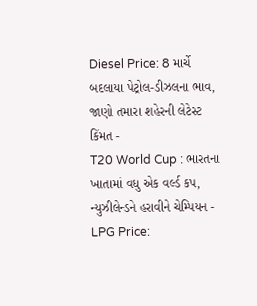Diesel Price: 8 માર્ચે બદલાયા પેટ્રોલ-ડીઝલના ભાવ, જાણો તમારા શહેરની લેટેસ્ટ કિંમત -
T20 World Cup : ભારતના ખાતામાં વધુ એક વર્લ્ડ કપ, ન્યુઝીલેન્ડને હરાવીને ચેમ્પિયન -
LPG Price: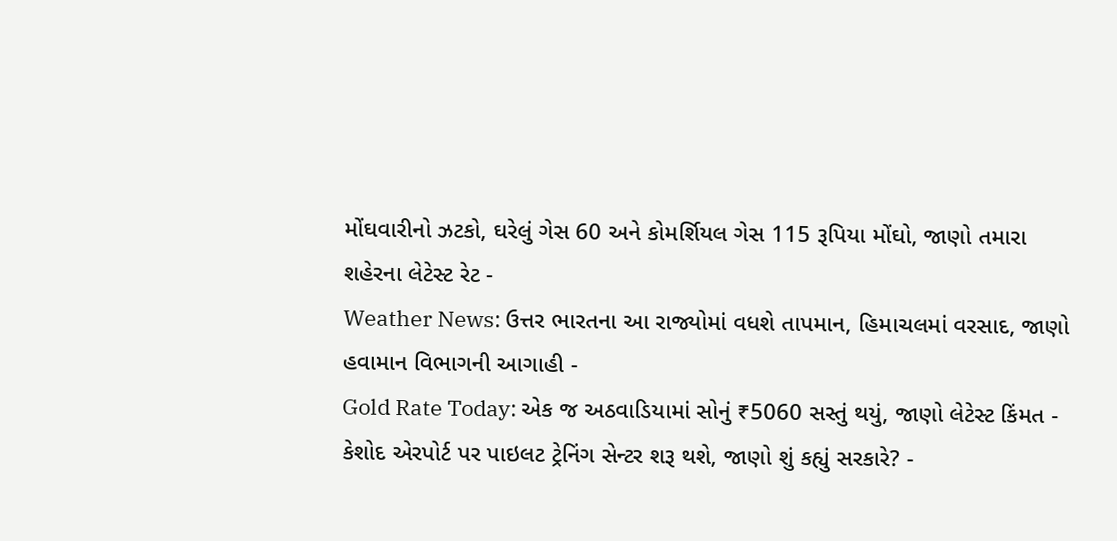મોંઘવારીનો ઝટકો, ઘરેલું ગેસ 60 અને કોમર્શિયલ ગેસ 115 રૂપિયા મોંઘો, જાણો તમારા શહેરના લેટેસ્ટ રેટ -
Weather News: ઉત્તર ભારતના આ રાજ્યોમાં વધશે તાપમાન, હિમાચલમાં વરસાદ, જાણો હવામાન વિભાગની આગાહી -
Gold Rate Today: એક જ અઠવાડિયામાં સોનું ₹5060 સસ્તું થયું, જાણો લેટેસ્ટ કિંમત -
કેશોદ એરપોર્ટ પર પાઇલટ ટ્રેનિંગ સેન્ટર શરૂ થશે, જાણો શું કહ્યું સરકારે? -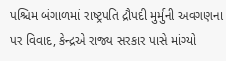પશ્ચિમ બંગાળમાં રાષ્ટ્રપતિ દ્રૌપદી મુર્મુની અવગણના પર વિવાદ, કેન્દ્રએ રાજ્ય સરકાર પાસે માંગ્યો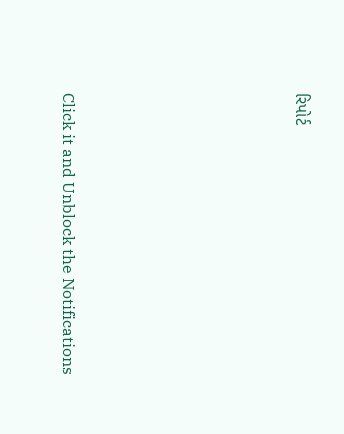રિપોર્ટ







Click it and Unblock the Notifications